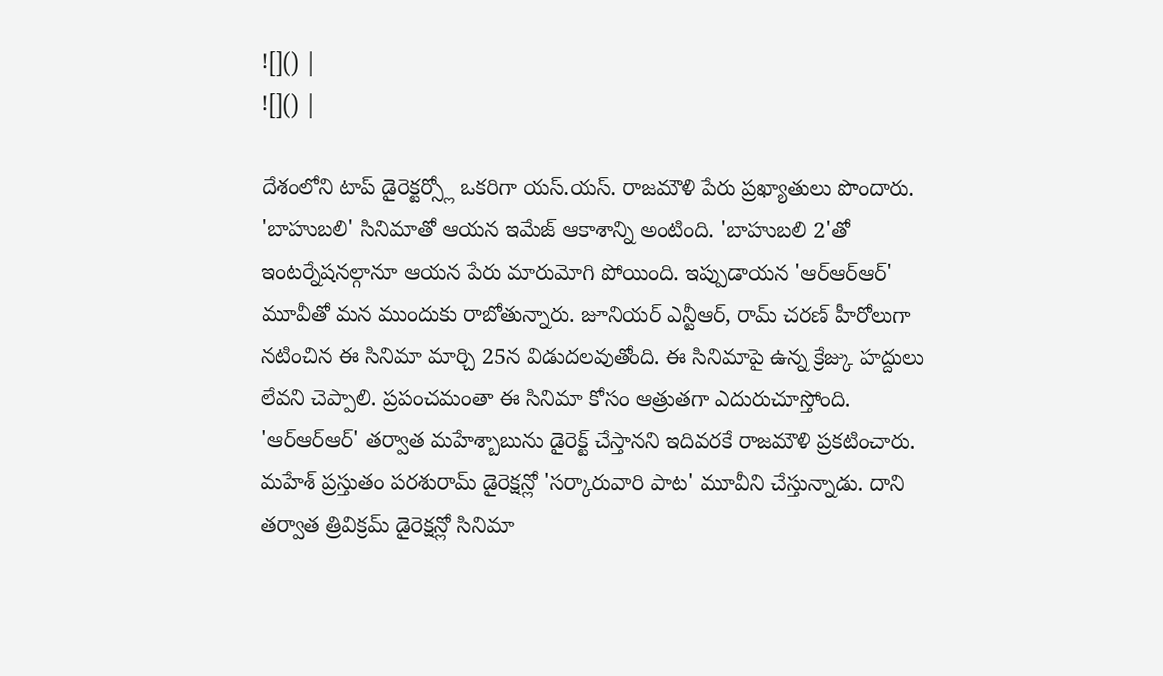![]() |
![]() |

దేశంలోని టాప్ డైరెక్టర్స్లో ఒకరిగా యస్.యస్. రాజమౌళి పేరు ప్రఖ్యాతులు పొందారు. 'బాహుబలి' సినిమాతో ఆయన ఇమేజ్ ఆకాశాన్ని అంటింది. 'బాహుబలి 2'తో ఇంటర్నేషనల్గానూ ఆయన పేరు మారుమోగి పోయింది. ఇప్పుడాయన 'ఆర్ఆర్ఆర్' మూవీతో మన ముందుకు రాబోతున్నారు. జూనియర్ ఎన్టీఆర్, రామ్ చరణ్ హీరోలుగా నటించిన ఈ సినిమా మార్చి 25న విడుదలవుతోంది. ఈ సినిమాపై ఉన్న క్రేజ్కు హద్దులు లేవని చెప్పాలి. ప్రపంచమంతా ఈ సినిమా కోసం ఆత్రుతగా ఎదురుచూస్తోంది.
'ఆర్ఆర్ఆర్' తర్వాత మహేశ్బాబును డైరెక్ట్ చేస్తానని ఇదివరకే రాజమౌళి ప్రకటించారు. మహేశ్ ప్రస్తుతం పరశురామ్ డైరెక్షన్లో 'సర్కారువారి పాట' మూవీని చేస్తున్నాడు. దాని తర్వాత త్రివిక్రమ్ డైరెక్షన్లో సినిమా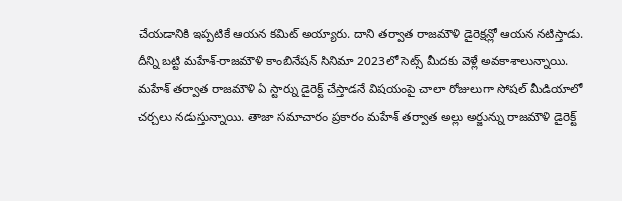చేయడానికి ఇప్పటికే ఆయన కమిట్ అయ్యారు. దాని తర్వాత రాజమౌళి డైరెక్షన్లో ఆయన నటిస్తాడు. దీన్ని బట్టి మహేశ్-రాజమౌళి కాంబినేషన్ సినిమా 2023లో సెట్స్ మీదకు వెళ్లే అవకాశాలున్నాయి.
మహేశ్ తర్వాత రాజమౌళి ఏ స్టార్ను డైరెక్ట్ చేస్తాడనే విషయంపై చాలా రోజులుగా సోషల్ మీడియాలో చర్చలు నడుస్తున్నాయి. తాజా సమాచారం ప్రకారం మహేశ్ తర్వాత అల్లు అర్జున్ను రాజమౌళి డైరెక్ట్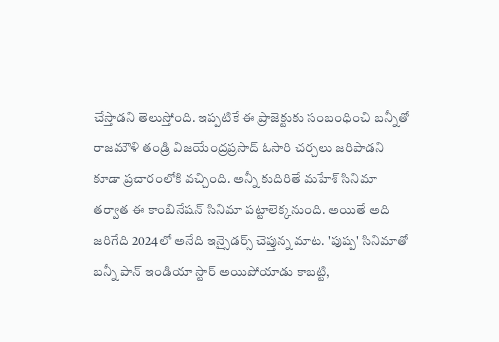చేస్తాడని తెలుస్తోంది. ఇప్పటికే ఈ ప్రాజెక్టుకు సంబంధించి బన్నీతో రాజమౌళి తండ్రి విజయేంద్రప్రసాద్ ఓసారి చర్చలు జరిపాడని కూడా ప్రచారంలోకి వచ్చింది. అన్నీ కుదిరితే మహేశ్ సినిమా తర్వాత ఈ కాంబినేషన్ సినిమా పట్టాలెక్కనుంది. అయితే అది జరిగేది 2024లో అనేది ఇన్సైడర్స్ చెప్తున్న మాట. 'పుష్ప' సినిమాతో బన్నీ పాన్ ఇండియా స్టార్ అయిపోయాడు కాబట్టి,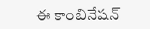ఈ కాంబినేషన్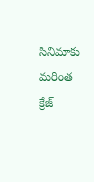సినిమాకు మరింత క్రేజ్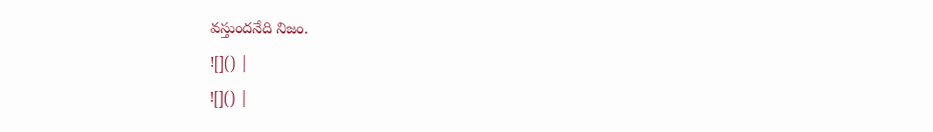వస్తుందనేది నిజం.
![]() |
![]() |